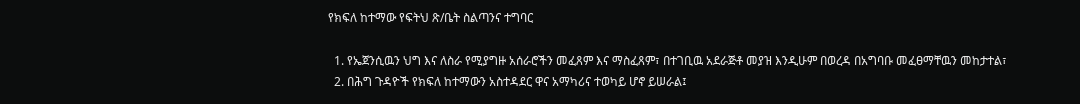የክፍለ ከተማው የፍትህ ጽ/ቤት ስልጣንና ተግባር

  1. የኤጀንሲዉን ህግ እና ለስራ የሚያግዙ አሰራሮችን መፈጸም እና ማስፈጸም፣ በተገቢዉ አደራጅቶ መያዝ እንዲሁም በወረዳ በአግባቡ መፈፀማቸዉን መከታተል፣
  2. በሕግ ጉዳዮች የክፍለ ከተማውን አስተዳደር ዋና አማካሪና ተወካይ ሆኖ ይሠራል፤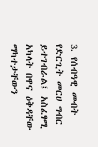3. የሰብዓዊ መብት የድርጊት መርሀ ግብር ይተገብራል፤ አስፈፃሚ አካላት በዋና ዕቅዳቸው ማካተታቸውን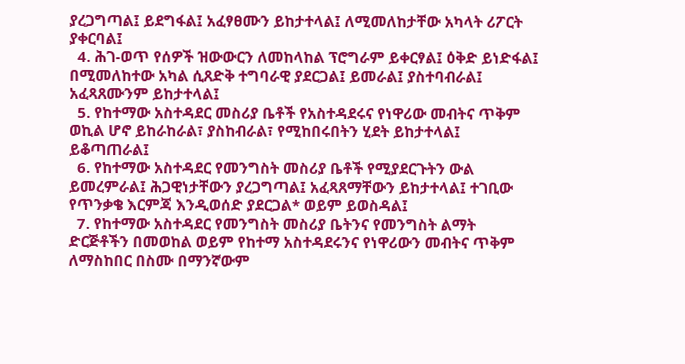ያረጋግጣል፤ ይደግፋል፤ አፈፃፀሙን ይከታተላል፤ ለሚመለከታቸው አካላት ሪፖርት ያቀርባል፤
  4. ሕገ-ወጥ የሰዎች ዝውውርን ለመከላከል ፕሮግራም ይቀርፃል፤ ዕቅድ ይነድፋል፤ በሚመለከተው አካል ሲጸድቅ ተግባራዊ ያደርጋል፤ ይመራል፤ ያስተባብራል፤ አፈጻጸሙንም ይከታተላል፤
  5. የከተማው አስተዳደር መስሪያ ቤቶች የአስተዳደሩና የነዋሪው መብትና ጥቅም ወኪል ሆኖ ይከራከራል፣ ያስከብራል፣ የሚከበሩበትን ሂደት ይከታተላል፤ ይቆጣጠራል፤
  6. የከተማው አስተዳደር የመንግስት መስሪያ ቤቶች የሚያደርጉትን ውል ይመረምራል፤ ሕጋዊነታቸውን ያረጋግጣል፤ አፈጻጸማቸውን ይከታተላል፤ ተገቢው የጥንቃቄ እርምጃ እንዲወሰድ ያደርጋል* ወይም ይወስዳል፤
  7. የከተማው አስተዳደር የመንግስት መስሪያ ቤትንና የመንግስት ልማት ድርጅቶችን በመወከል ወይም የከተማ አስተዳደሩንና የነዋሪውን መብትና ጥቅም ለማስከበር በስሙ በማንኛውም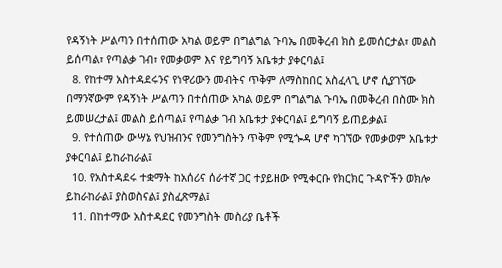የዳኝነት ሥልጣን በተሰጠው አካል ወይም በግልግል ጉባኤ በመቅረብ ክስ ይመሰርታል፣ መልስ ይሰጣል፣ የጣልቃ ገብ፣ የመቃወም እና የይግባኝ አቤቱታ ያቀርባል፤
  8. የከተማ አስተዳደሩንና የነዋሪውን መብትና ጥቅም ለማስከበር አስፈላጊ ሆኖ ሲያገኘው በማንኛውም የዳኝነት ሥልጣን በተሰጠው አካል ወይም በግልግል ጉባኤ በመቅረብ በስሙ ክስ ይመሠረታል፤ መልስ ይሰጣል፤ የጣልቃ ገብ አቤቱታ ያቀርባል፤ ይግባኝ ይጠይቃል፤
  9. የተሰጠው ውሣኔ የህዝብንና የመንግስትን ጥቅም የሚጐዳ ሆኖ ካገኘው የመቃወም አቤቱታ ያቀርባል፤ ይከራከራል፤
  10. የአስተዳደሩ ተቋማት ከአሰሪና ሰራተኛ ጋር ተያይዘው የሚቀርቡ የክርክር ጉዳዮችን ወክሎ ይከራከራል፤ ያስወስናል፤ ያስፈጽማል፤
  11. በከተማው አስተዳደር የመንግስት መስሪያ ቤቶች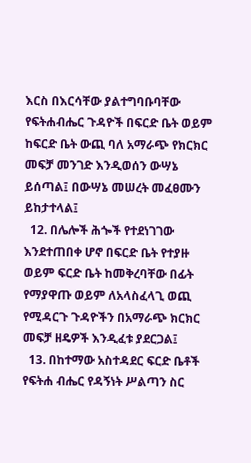እርስ በእርሳቸው ያልተግባቡባቸው የፍትሐብሔር ጉዳዮች በፍርድ ቤት ወይም ከፍርድ ቤት ውጪ ባለ አማራጭ የክርክር መፍቻ መንገድ እንዲወሰን ውሣኔ ይሰጣል፤ በውሣኔ መሠረት መፈፀሙን ይከታተላል፤
  12. በሌሎች ሕጐች የተደነገገው እንደተጠበቀ ሆኖ በፍርድ ቤት የተያዙ ወይም ፍርድ ቤት ከመቅረባቸው በፊት የማያዋጡ ወይም ለአላስፈላጊ ወጪ የሚዳርጉ ጉዳዮችን በአማራጭ ክርክር መፍቻ ዘዴዎች እንዲፈቱ ያደርጋል፤
  13. በከተማው አስተዳደር ፍርድ ቤቶች የፍትሐ ብሔር የዳኝነት ሥልጣን ስር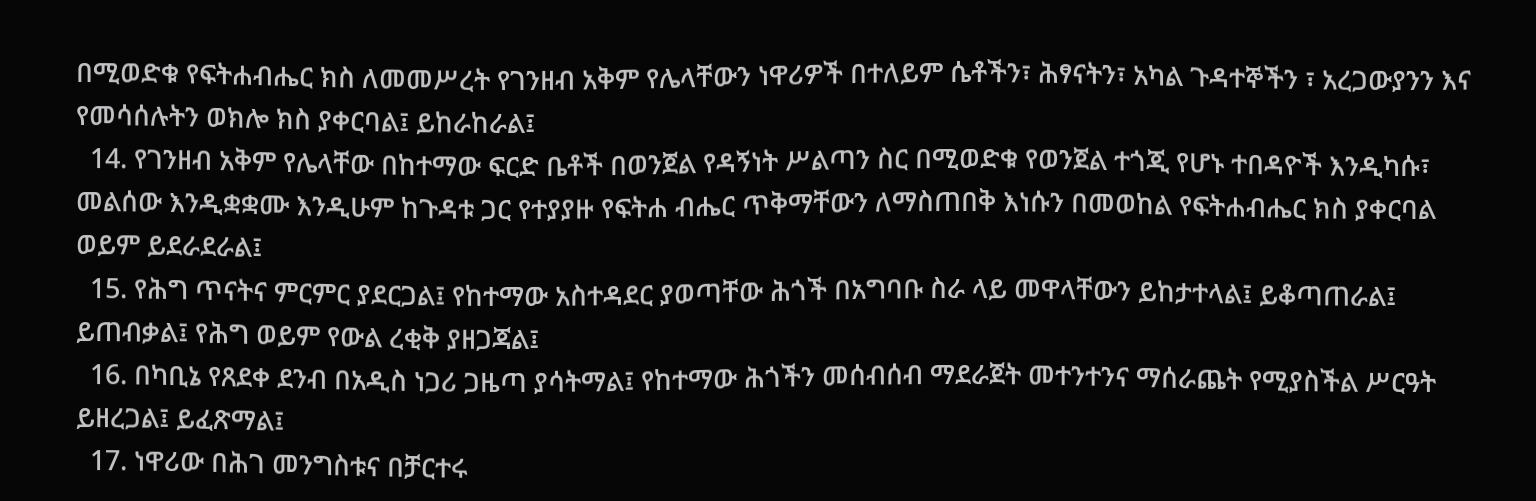በሚወድቁ የፍትሐብሔር ክስ ለመመሥረት የገንዘብ አቅም የሌላቸውን ነዋሪዎች በተለይም ሴቶችን፣ ሕፃናትን፣ አካል ጉዳተኞችን ፣ አረጋውያንን እና የመሳሰሉትን ወክሎ ክስ ያቀርባል፤ ይከራከራል፤
  14. የገንዘብ አቅም የሌላቸው በከተማው ፍርድ ቤቶች በወንጀል የዳኝነት ሥልጣን ስር በሚወድቁ የወንጀል ተጎጂ የሆኑ ተበዳዮች እንዲካሱ፣ መልሰው እንዲቋቋሙ እንዲሁም ከጉዳቱ ጋር የተያያዙ የፍትሐ ብሔር ጥቅማቸውን ለማስጠበቅ እነሱን በመወከል የፍትሐብሔር ክስ ያቀርባል ወይም ይደራደራል፤
  15. የሕግ ጥናትና ምርምር ያደርጋል፤ የከተማው አስተዳደር ያወጣቸው ሕጎች በአግባቡ ስራ ላይ መዋላቸውን ይከታተላል፤ ይቆጣጠራል፤ ይጠብቃል፤ የሕግ ወይም የውል ረቂቅ ያዘጋጃል፤
  16. በካቢኔ የጸደቀ ደንብ በአዲስ ነጋሪ ጋዜጣ ያሳትማል፤ የከተማው ሕጎችን መሰብሰብ ማደራጀት መተንተንና ማሰራጨት የሚያስችል ሥርዓት ይዘረጋል፤ ይፈጽማል፤
  17. ነዋሪው በሕገ መንግስቱና በቻርተሩ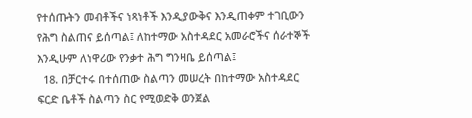የተሰጡትን መብቶችና ነጻነቶች እንዲያውቅና እንዲጠቀም ተገቢውን የሕግ ስልጠና ይሰጣል፤ ለከተማው አስተዳደር አመራሮችና ሰራተኞች እንዲሁም ለነዋሪው የንቃተ ሕግ ግንዛቤ ይሰጣል፤
  18. በቻርተሩ በተሰጠው ስልጣን መሠረት በከተማው አስተዳደር ፍርድ ቤቶች ስልጣን ስር የሚወድቅ ወንጀል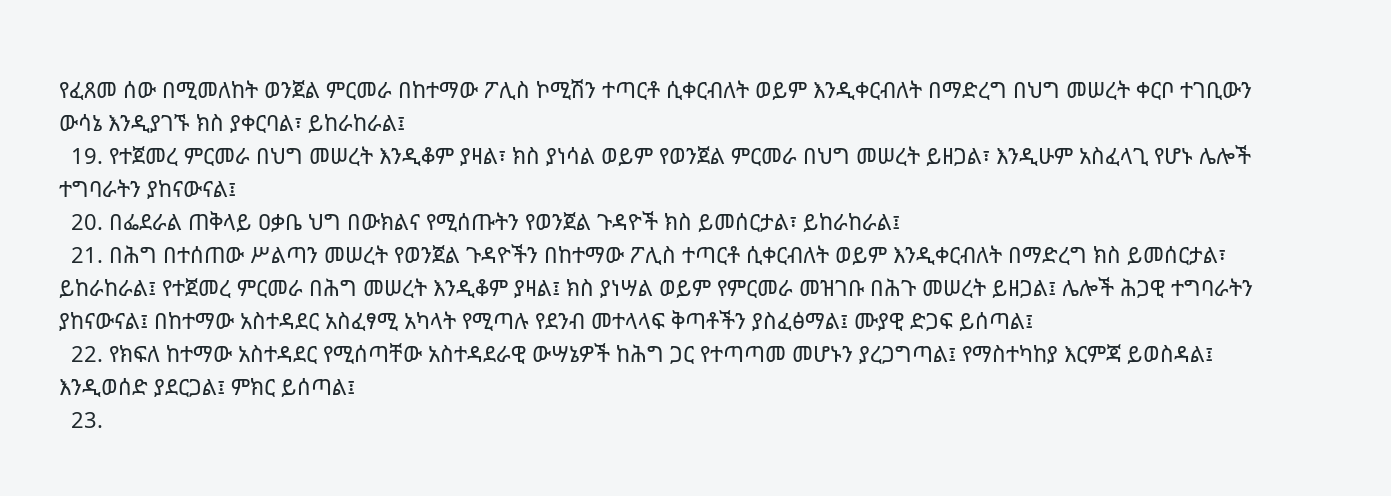የፈጸመ ሰው በሚመለከት ወንጀል ምርመራ በከተማው ፖሊስ ኮሚሽን ተጣርቶ ሲቀርብለት ወይም እንዲቀርብለት በማድረግ በህግ መሠረት ቀርቦ ተገቢውን ውሳኔ እንዲያገኙ ክስ ያቀርባል፣ ይከራከራል፤
  19. የተጀመረ ምርመራ በህግ መሠረት እንዲቆም ያዛል፣ ክስ ያነሳል ወይም የወንጀል ምርመራ በህግ መሠረት ይዘጋል፣ እንዲሁም አስፈላጊ የሆኑ ሌሎች ተግባራትን ያከናውናል፤
  20. በፌደራል ጠቅላይ ዐቃቤ ህግ በውክልና የሚሰጡትን የወንጀል ጉዳዮች ክስ ይመሰርታል፣ ይከራከራል፤
  21. በሕግ በተሰጠው ሥልጣን መሠረት የወንጀል ጉዳዮችን በከተማው ፖሊስ ተጣርቶ ሲቀርብለት ወይም እንዲቀርብለት በማድረግ ክስ ይመሰርታል፣ ይከራከራል፤ የተጀመረ ምርመራ በሕግ መሠረት እንዲቆም ያዛል፤ ክስ ያነሣል ወይም የምርመራ መዝገቡ በሕጉ መሠረት ይዘጋል፤ ሌሎች ሕጋዊ ተግባራትን ያከናውናል፤ በከተማው አስተዳደር አስፈፃሚ አካላት የሚጣሉ የደንብ መተላላፍ ቅጣቶችን ያስፈፅማል፤ ሙያዊ ድጋፍ ይሰጣል፤
  22. የክፍለ ከተማው አስተዳደር የሚሰጣቸው አስተዳደራዊ ውሣኔዎች ከሕግ ጋር የተጣጣመ መሆኑን ያረጋግጣል፤ የማስተካከያ እርምጃ ይወስዳል፤ እንዲወሰድ ያደርጋል፤ ምክር ይሰጣል፤
  23.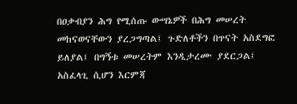በዐቃብያን ሕግ የሚሰጡ ውሣኔዎች በሕግ መሠረት መከናወናቸውን ያረጋግጣል፤ ጉድለቶችን በጥናት አስደግፎ ይለያል፤ በግኝቱ መሠረትም እንዲታረሙ ያደርጋል፤ አስፈላጊ ሲሆን እርምጃ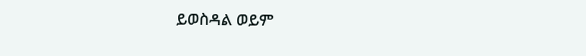ይወስዳል ወይም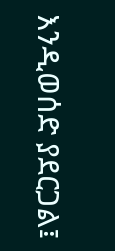እንዲወሰድ ያደርጋል፤